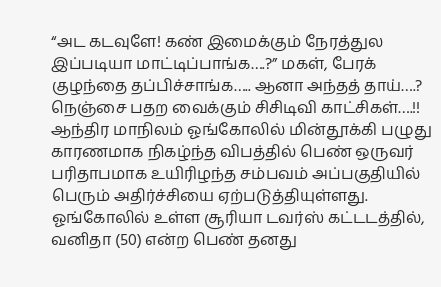“அட கடவுளே! கண் இமைக்கும் நேரத்துல இப்படியா மாட்டிப்பாங்க….?” மகள், பேரக் குழந்தை தப்பிச்சாங்க….. ஆனா அந்தத் தாய்….? நெஞ்சை பதற வைக்கும் சிசிடிவி காட்சிகள்….!!
ஆந்திர மாநிலம் ஓங்கோலில் மின்தூக்கி பழுது காரணமாக நிகழ்ந்த விபத்தில் பெண் ஒருவர் பரிதாபமாக உயிரிழந்த சம்பவம் அப்பகுதியில் பெரும் அதிர்ச்சியை ஏற்படுத்தியுள்ளது. ஓங்கோலில் உள்ள சூரியா டவர்ஸ் கட்டடத்தில், வனிதா (50) என்ற பெண் தனது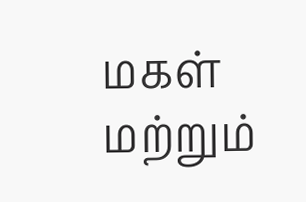மகள் மற்றும்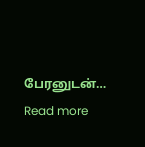பேரனுடன்…
Read more